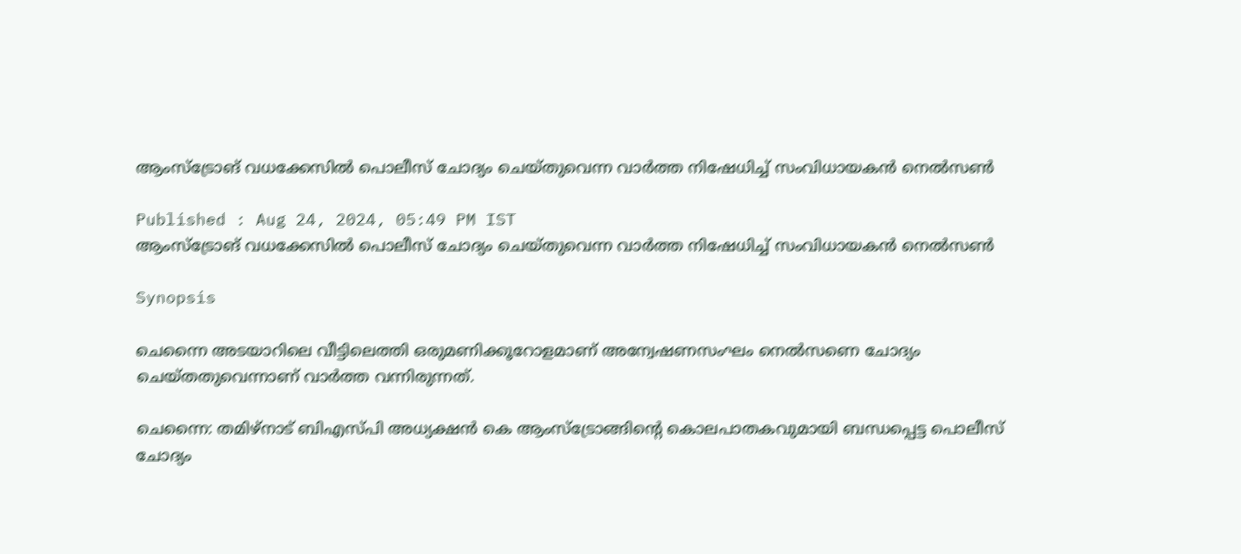ആംസ്ട്രോങ് വധക്കേസില്‍ പൊലീസ് ചോദ്യം ചെയ്തുവെന്ന വാര്‍ത്ത നിഷേധിച്ച് സംവിധായകന്‍ നെല്‍സണ്‍

Published : Aug 24, 2024, 05:49 PM IST
ആംസ്ട്രോങ് വധക്കേസില്‍ പൊലീസ് ചോദ്യം ചെയ്തുവെന്ന വാര്‍ത്ത നിഷേധിച്ച് സംവിധായകന്‍ നെല്‍സണ്‍

Synopsis

ചെന്നൈ അടയാറിലെ വീട്ടിലെത്തി ഒരുമണിക്കൂറോളമാണ് അന്വേഷണസംഘം നെല്‍സണെ ചോദ്യം ചെയ്തതുവെന്നാണ് വാര്‍ത്ത വന്നിരുന്നത്.

ചെന്നൈ: തമിഴ്നാട് ബിഎസ്‍പി അധ്യക്ഷന്‍ കെ ആംസ്ട്രോങ്ങിന്‍റെ കൊലപാതകവുമായി ബന്ധപ്പെട്ട പൊലീസ് ചോദ്യം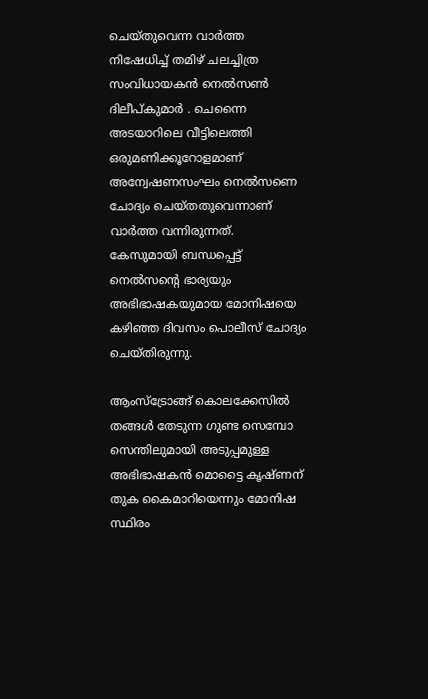ചെയ്തുവെന്ന വാര്‍ത്ത നിഷേധിച്ച് തമിഴ് ചലച്ചിത്ര സംവിധായകന്‍ നെല്‍സണ്‍ ദിലീപ്‍കുമാര്‍ . ചെന്നൈ അടയാറിലെ വീട്ടിലെത്തി ഒരുമണിക്കൂറോളമാണ് അന്വേഷണസംഘം നെല്‍സണെ ചോദ്യം ചെയ്തതുവെന്നാണ് വാര്‍ത്ത വന്നിരുന്നത്. കേസുമായി ബന്ധപ്പെട്ട് നെൽസന്റെ ഭാര്യയും അഭിഭാഷകയുമായ മോനിഷയെ കഴിഞ്ഞ ദിവസം പൊലീസ് ചോദ്യം ചെയ്തിരുന്നു.

ആംസ്ട്രോങ്ങ് കൊലക്കേസില്‍ തങ്ങള്‍ തേടുന്ന ഗുണ്ട സെമ്പോ സെന്തിലുമായി അടുപ്പമുള്ള അഭിഭാഷകന്‍ മൊട്ടൈ കൃഷ്ണന് തുക കൈമാറിയെന്നും മോനിഷ സ്ഥിരം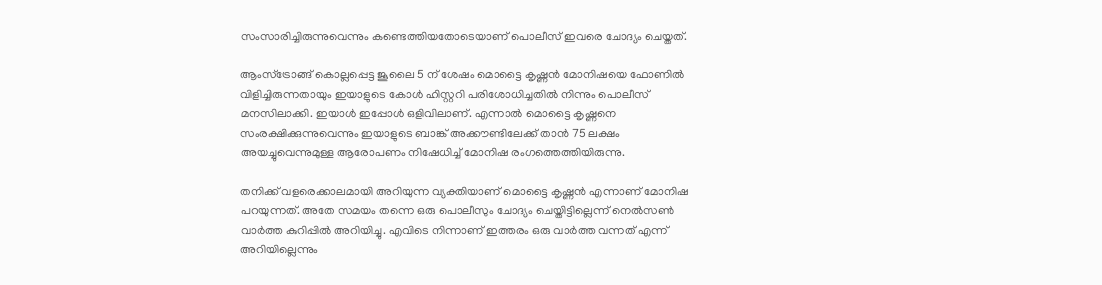സംസാരിച്ചിരുന്നുവെന്നും കണ്ടെത്തിയതോടെയാണ് പൊലീസ് ഇവരെ ചോദ്യം ചെയ്തത്.

ആംസ്ട്രോങ്ങ് കൊല്ലപ്പെട്ട ജൂലൈ 5 ന് ശേഷം മൊട്ടൈ കൃഷ്ണന്‍ മോനിഷയെ ഫോണില്‍ വിളിച്ചിരുന്നതായും ഇയാളുടെ കോള്‍ ഹിസ്റ്ററി പരിശോധിച്ചതില്‍ നിന്നും പൊലീസ് മനസിലാക്കി. ഇയാള്‍ ഇപ്പോള്‍ ഒളിവിലാണ്. എന്നാല്‍ മൊട്ടൈ കൃഷ്ണനെ സംരക്ഷിക്കുന്നുവെന്നും ഇയാളുടെ ബാങ്ക് അക്കൗണ്ടിലേക്ക് താന്‍ 75 ലക്ഷം അയച്ചുവെന്നുമുള്ള ആരോപണം നിഷേധിച്ച് മോനിഷ രംഗത്തെത്തിയിരുന്നു.

തനിക്ക് വളരെക്കാലമായി അറിയുന്ന വ്യക്തിയാണ് മൊട്ടൈ കൃഷ്ണന്‍ എന്നാണ് മോനിഷ പറയുന്നത്. അതേ സമയം തന്നെ ഒരു പൊലീസും ചോദ്യം ചെയ്തിട്ടില്ലെന്ന് നെല്‍സണ്‍ വാര്‍ത്ത കുറിപ്പില്‍ അറിയിച്ചു. എവിടെ നിന്നാണ് ഇത്തരം ഒരു വാര്‍ത്ത വന്നത് എന്ന് അറിയില്ലെന്നും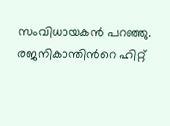സംവിധായകന്‍ പറഞ്ഞു. രജനികാന്തിന്‍റെ ഹിറ്റ്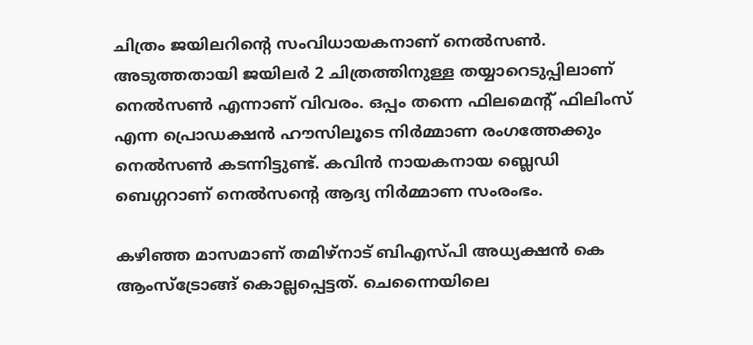ചിത്രം ജയിലറിന്‍റെ സംവിധായകനാണ് നെല്‍സണ്‍. അടുത്തതായി ജയിലര്‍ 2 ചിത്രത്തിനുള്ള തയ്യാറെടുപ്പിലാണ് നെല്‍സണ്‍ എന്നാണ് വിവരം. ഒപ്പം തന്നെ ഫിലമെന്‍റ് ഫിലിംസ് എന്ന പ്രൊഡക്ഷന്‍ ഹൗസിലൂടെ നിര്‍മ്മാണ രംഗത്തേക്കും നെല്‍സണ്‍ കടന്നിട്ടുണ്ട്. കവിന്‍ നായകനായ ബ്ലെഡി ബെഗ്ഗറാണ് നെല്‍സന്‍റെ ആദ്യ നിര്‍മ്മാണ സംരംഭം.

കഴിഞ്ഞ മാസമാണ് തമിഴ്നാട് ബിഎസ്പി അധ്യക്ഷൻ കെ ആംസ്ട്രോങ്ങ് കൊല്ലപ്പെട്ടത്. ചെന്നൈയിലെ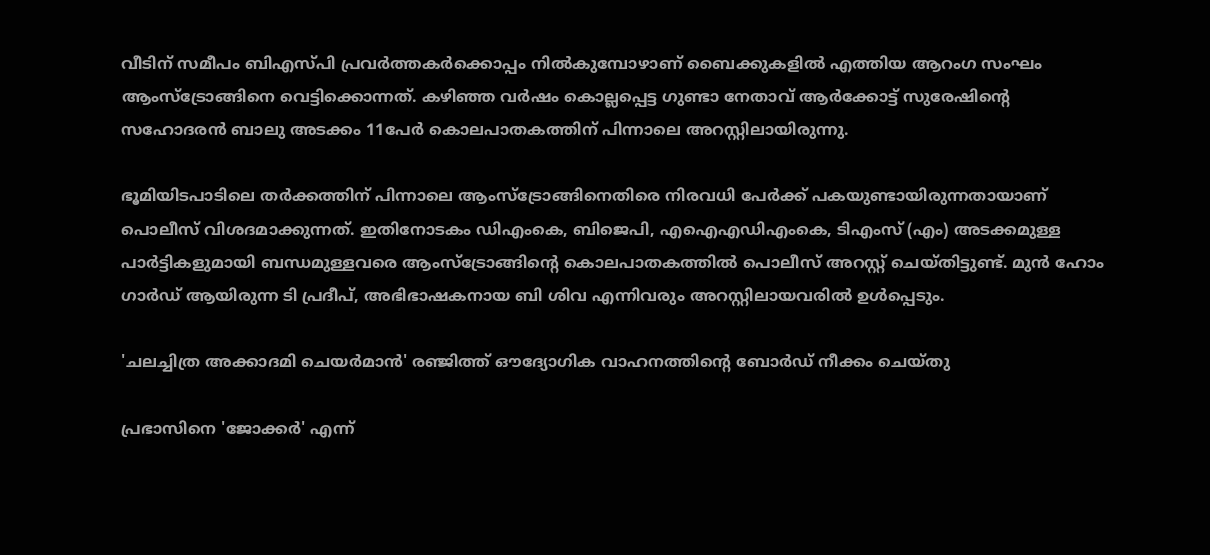വീടിന് സമീപം ബിഎസ്പി പ്രവർത്തകർക്കൊപ്പം നിൽകുമ്പോഴാണ് ബൈക്കുകളിൽ എത്തിയ ആറംഗ സംഘം ആംസ്ട്രോങ്ങിനെ വെട്ടിക്കൊന്നത്. കഴിഞ്ഞ വർഷം കൊല്ലപ്പെട്ട ഗുണ്ടാ നേതാവ് ആർക്കോട്ട് സുരേഷിന്റെ സഹോദരൻ ബാലു അടക്കം 11പേര്‍ കൊലപാതകത്തിന് പിന്നാലെ അറസ്റ്റിലായിരുന്നു.

ഭൂമിയിടപാടിലെ തർക്കത്തിന് പിന്നാലെ ആംസ്ട്രോങ്ങിനെതിരെ നിരവധി പേർക്ക് പകയുണ്ടായിരുന്നതായാണ് പൊലീസ് വിശദമാക്കുന്നത്. ഇതിനോടകം ഡിഎംകെ, ബിജെപി, എഐഎഡിഎംകെ, ടിഎംസ് (എം) അടക്കമുള്ള പാർട്ടികളുമായി ബന്ധമുള്ളവരെ ആംസ്ട്രോങ്ങിന്റെ കൊലപാതകത്തിൽ പൊലീസ് അറസ്റ്റ് ചെയ്തിട്ടുണ്ട്. മുൻ ഹോം ഗാർഡ് ആയിരുന്ന ടി പ്രദീപ്, അഭിഭാഷകനായ ബി ശിവ എന്നിവരും അറസ്റ്റിലായവരിൽ ഉൾപ്പെടും.

'ചലച്ചിത്ര അക്കാദമി ചെയർമാൻ' രഞ്ജിത്ത് ഔദ്യോഗിക വാഹനത്തിന്‍റെ ബോര്‍ഡ് നീക്കം ചെയ്തു

പ്രഭാസിനെ 'ജോക്കർ' എന്ന്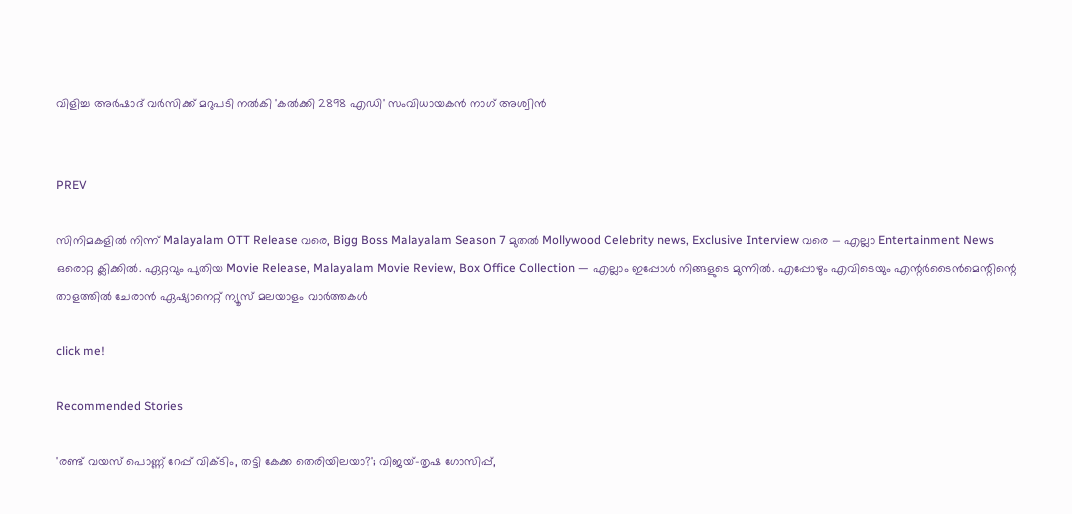വിളിച്ച അര്‍ഷാദ് വര്‍സിക്ക് മറുപടി നല്‍കി 'കൽക്കി 2898 എഡി' സംവിധായകൻ നാഗ് അശ്വിൻ


PREV

സിനിമകളിൽ നിന്ന് Malayalam OTT Release വരെ, Bigg Boss Malayalam Season 7 മുതൽ Mollywood Celebrity news, Exclusive Interview വരെ — എല്ലാ Entertainment News ഒരൊറ്റ ക്ലിക്കിൽ. ഏറ്റവും പുതിയ Movie Release, Malayalam Movie Review, Box Office Collection — എല്ലാം ഇപ്പോൾ നിങ്ങളുടെ മുന്നിൽ. എപ്പോഴും എവിടെയും എന്റർടൈൻമെന്റിന്റെ താളത്തിൽ ചേരാൻ ഏഷ്യാനെറ്റ് ന്യൂസ് മലയാളം വാർത്തകൾ

click me!

Recommended Stories

'രണ്ട് വയസ് പൊണ്ണ് റേപ്പ് വിക്ടിം, തട്ടി കേക്ക തെരിയിലയാ?'; വിജയ്-തൃഷ ഗോസിപ്പ്,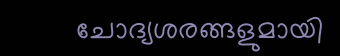ചോദ്യശരങ്ങളുമായി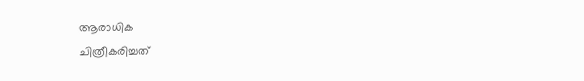ആരാധിക
ചിത്രീകരിച്ചത്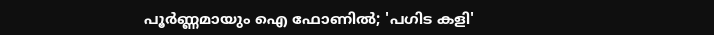പൂര്‍ണ്ണമായും ഐ ഫോണില്‍; 'പഗിട കളി'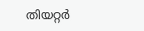തിയറ്റര്‍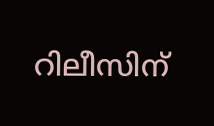റിലീസിന്